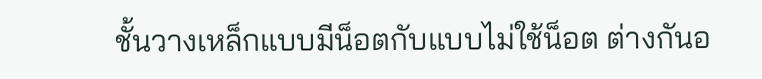ชั้นวางเหล็กแบบมีน็อตกับแบบไม่ใช้น็อต ต่างกันอ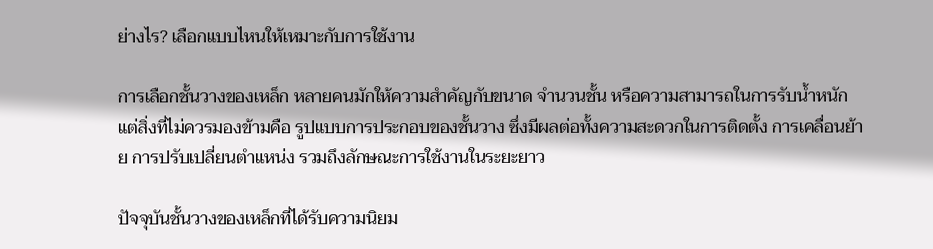ย่างไร? เลือกแบบไหนให้เหมาะกับการใช้งาน

การเลือกชั้นวางของเหล็ก หลายคนมักให้ความสำคัญกับขนาด จำนวนชั้น หรือความสามารถในการรับน้ำหนัก แต่สิ่งที่ไม่ควรมองข้ามคือ รูปแบบการประกอบของชั้นวาง ซึ่งมีผลต่อทั้งความสะดวกในการติดตั้ง การเคลื่อนย้าย การปรับเปลี่ยนตำแหน่ง รวมถึงลักษณะการใช้งานในระยะยาว

ปัจจุบันชั้นวางของเหล็กที่ได้รับความนิยม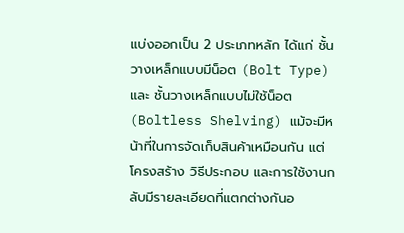แบ่งออกเป็น 2 ประเภทหลัก ได้แก่ ชั้นวางเหล็กแบบมีน็อต (Bolt Type) และ ชั้นวางเหล็กแบบไม่ใช้น็อต (Boltless Shelving) แม้จะมีหน้าที่ในการจัดเก็บสินค้าเหมือนกัน แต่โครงสร้าง วิธีประกอบ และการใช้งานกลับมีรายละเอียดที่แตกต่างกันอ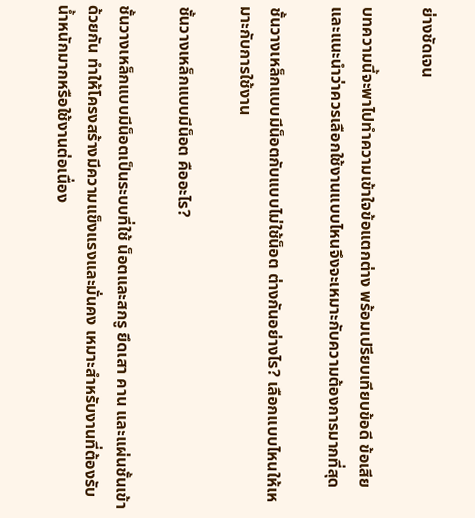ย่างชัดเจน

บทความนี้จะพาไปทำความเข้าใจข้อแตกต่าง พร้อมเปรียบเทียบข้อดี ข้อเสีย และแนะนำว่าควรเลือกใช้งานแบบไหนจึงจะเหมาะกับความต้องการมากที่สุด

ชั้นวางเหล็กแบบมีน็อตกับแบบไม่ใช้น็อต ต่างกันอย่างไร? เลือกแบบไหนให้เหมาะกับการใช้งาน

ชั้นวางเหล็กแบบมีน็อต คืออะไร?

ชั้นวางเหล็กแบบมีน็อตเป็นระบบที่ใช้ น็อตและสกรู ยึดเสา คาน และแผ่นชั้นเข้าด้วยกัน ทำให้โครงสร้างมีความแข็งแรงและมั่นคง เหมาะสำหรับงานที่ต้องรับน้ำหนักมากหรือใช้งานต่อเนื่อง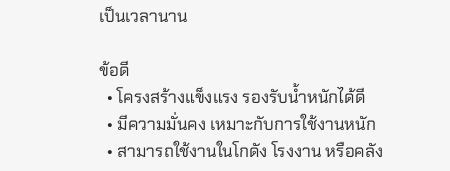เป็นเวลานาน

ข้อดี
  • โครงสร้างแข็งแรง รองรับน้ำหนักได้ดี
  • มีความมั่นคง เหมาะกับการใช้งานหนัก
  • สามารถใช้งานในโกดัง โรงงาน หรือคลัง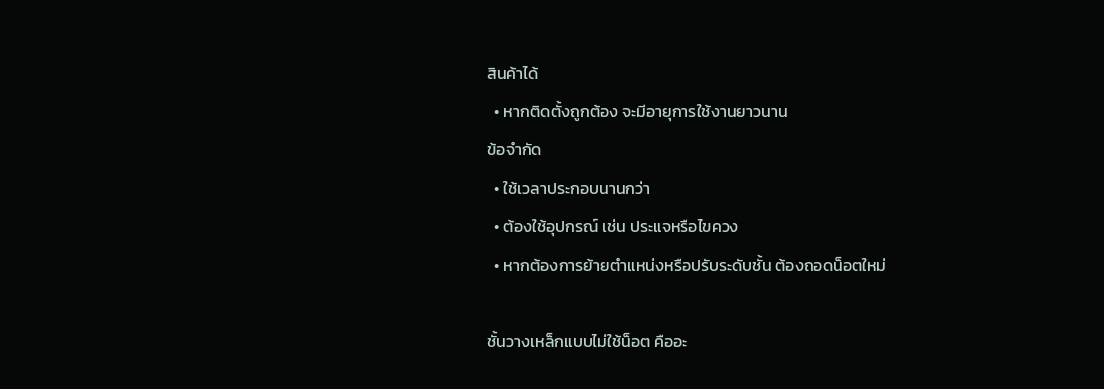สินค้าได้
  • หากติดตั้งถูกต้อง จะมีอายุการใช้งานยาวนาน
ข้อจำกัด
  • ใช้เวลาประกอบนานกว่า
  • ต้องใช้อุปกรณ์ เช่น ประแจหรือไขควง
  • หากต้องการย้ายตำแหน่งหรือปรับระดับชั้น ต้องถอดน็อตใหม่

ชั้นวางเหล็กแบบไม่ใช้น็อต คืออะ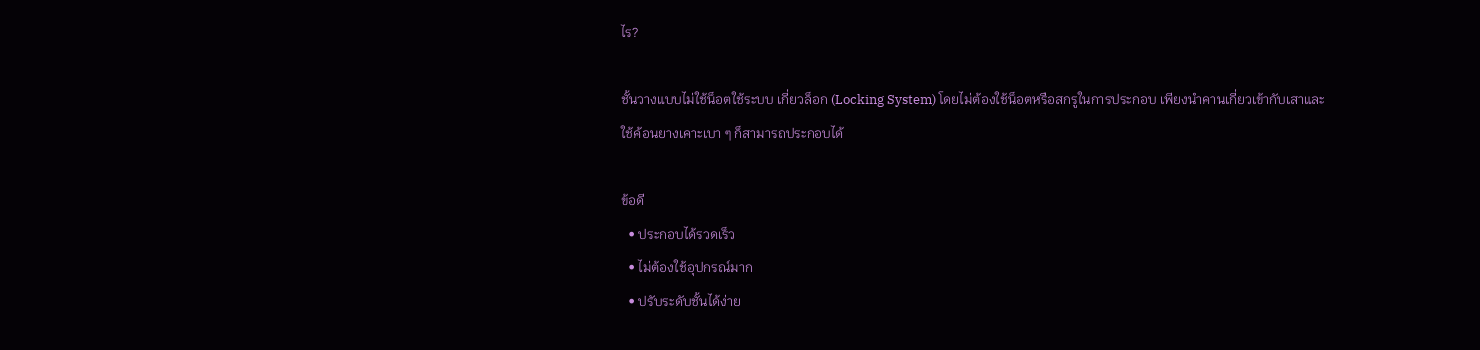ไร?

ชั้นวางแบบไม่ใช้น็อตใช้ระบบ เกี่ยวล็อก (Locking System) โดยไม่ต้องใช้น็อตหรือสกรูในการประกอบ เพียงนำคานเกี่ยวเข้ากับเสาและใช้ค้อนยางเคาะเบา ๆ ก็สามารถประกอบได้

ข้อดี
  • ประกอบได้รวดเร็ว
  • ไม่ต้องใช้อุปกรณ์มาก
  • ปรับระดับชั้นได้ง่าย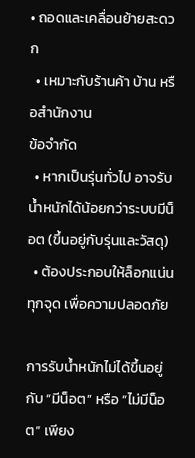• ถอดและเคลื่อนย้ายสะดวก
  • เหมาะกับร้านค้า บ้าน หรือสำนักงาน
ข้อจำกัด
  • หากเป็นรุ่นทั่วไป อาจรับน้ำหนักได้น้อยกว่าระบบมีน็อต (ขึ้นอยู่กับรุ่นและวัสดุ)
  • ต้องประกอบให้ล็อกแน่นทุกจุด เพื่อความปลอดภัย

การรับน้ำหนักไม่ได้ขึ้นอยู่กับ “มีน็อต” หรือ “ไม่มีน็อต” เพียง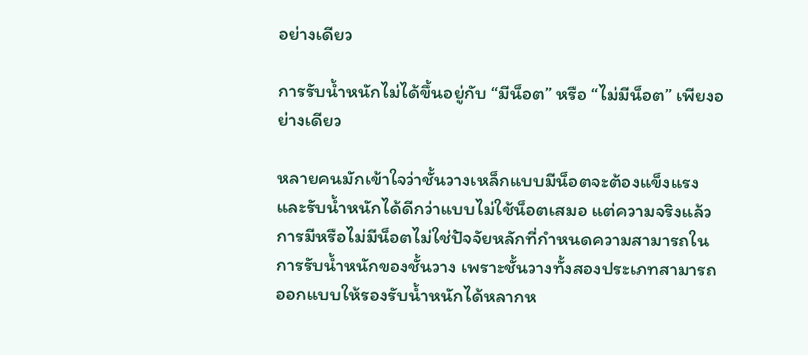อย่างเดียว

การรับน้ำหนักไม่ได้ขึ้นอยู่กับ “มีน็อต” หรือ “ไม่มีน็อต” เพียงอย่างเดียว

หลายคนมักเข้าใจว่าชั้นวางเหล็กแบบมีน็อตจะต้องแข็งแรงและรับน้ำหนักได้ดีกว่าแบบไม่ใช้น็อตเสมอ แต่ความจริงแล้ว การมีหรือไม่มีน็อตไม่ใช่ปัจจัยหลักที่กำหนดความสามารถในการรับน้ำหนักของชั้นวาง เพราะชั้นวางทั้งสองประเภทสามารถออกแบบให้รองรับน้ำหนักได้หลากห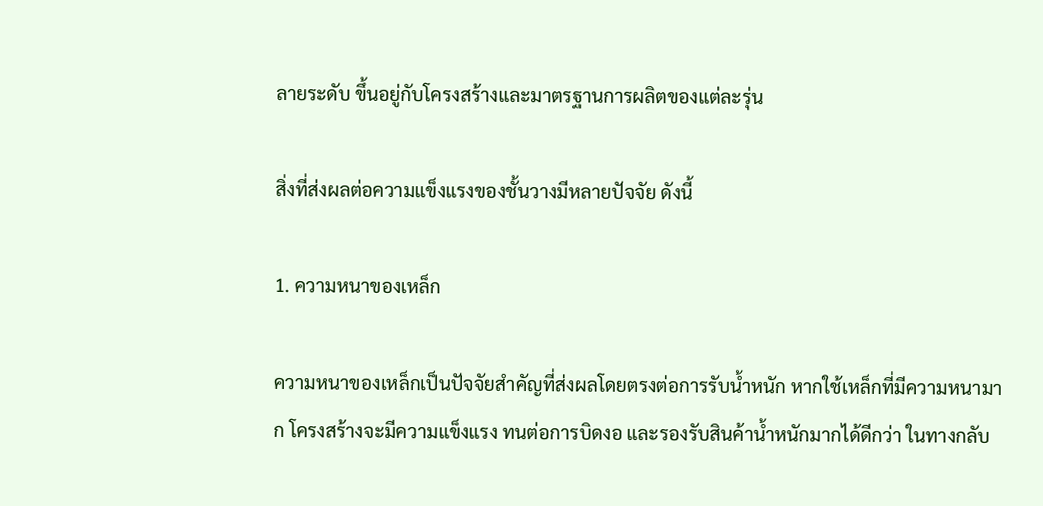ลายระดับ ขึ้นอยู่กับโครงสร้างและมาตรฐานการผลิตของแต่ละรุ่น

สิ่งที่ส่งผลต่อความแข็งแรงของชั้นวางมีหลายปัจจัย ดังนี้

1. ความหนาของเหล็ก

ความหนาของเหล็กเป็นปัจจัยสำคัญที่ส่งผลโดยตรงต่อการรับน้ำหนัก หากใช้เหล็กที่มีความหนามาก โครงสร้างจะมีความแข็งแรง ทนต่อการบิดงอ และรองรับสินค้าน้ำหนักมากได้ดีกว่า ในทางกลับ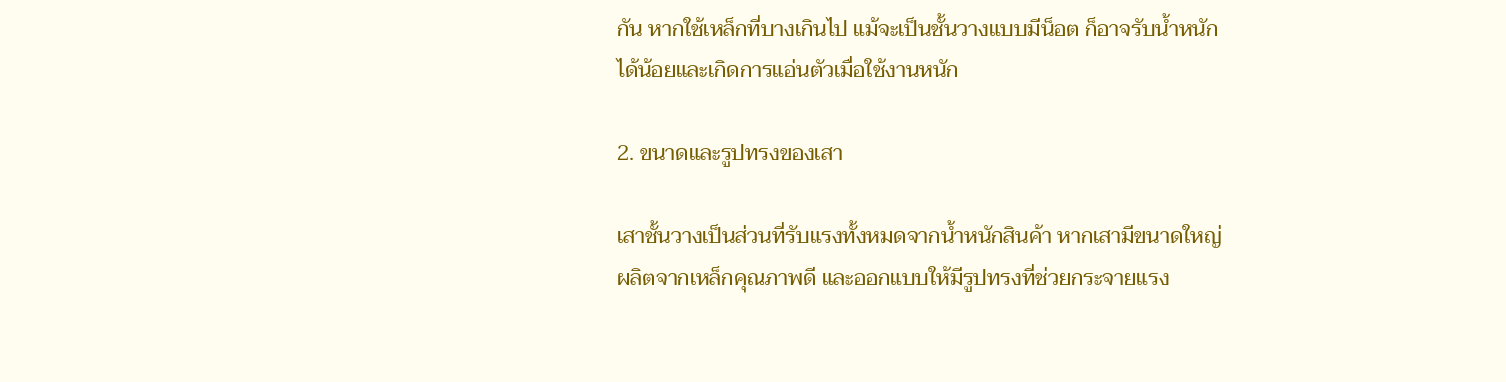กัน หากใช้เหล็กที่บางเกินไป แม้จะเป็นชั้นวางแบบมีน็อต ก็อาจรับน้ำหนักได้น้อยและเกิดการแอ่นตัวเมื่อใช้งานหนัก

2. ขนาดและรูปทรงของเสา

เสาชั้นวางเป็นส่วนที่รับแรงทั้งหมดจากน้ำหนักสินค้า หากเสามีขนาดใหญ่ ผลิตจากเหล็กคุณภาพดี และออกแบบให้มีรูปทรงที่ช่วยกระจายแรง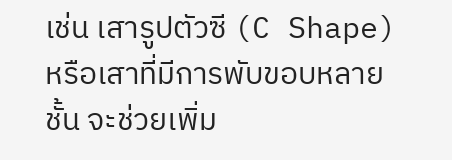เช่น เสารูปตัวซี (C Shape) หรือเสาที่มีการพับขอบหลายชั้น จะช่วยเพิ่ม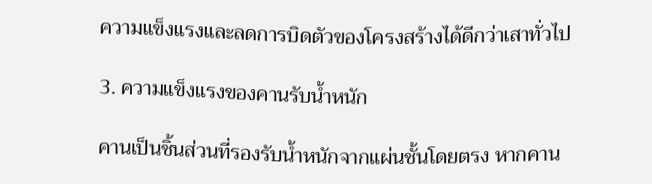ความแข็งแรงและลดการบิดตัวของโครงสร้างได้ดีกว่าเสาทั่วไป

3. ความแข็งแรงของคานรับน้ำหนัก

คานเป็นชิ้นส่วนที่รองรับน้ำหนักจากแผ่นชั้นโดยตรง หากคาน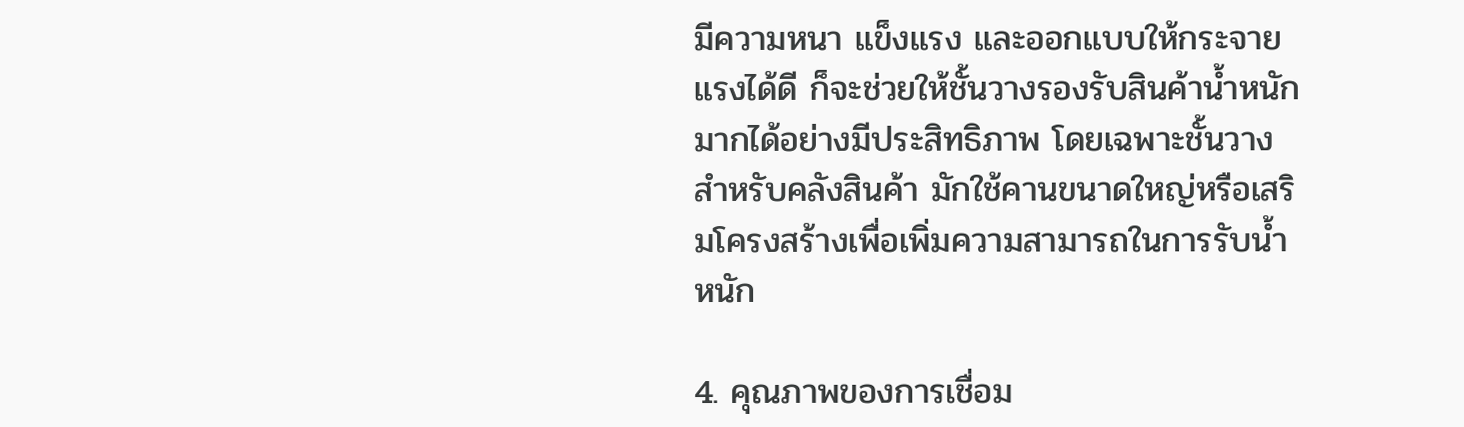มีความหนา แข็งแรง และออกแบบให้กระจายแรงได้ดี ก็จะช่วยให้ชั้นวางรองรับสินค้าน้ำหนักมากได้อย่างมีประสิทธิภาพ โดยเฉพาะชั้นวางสำหรับคลังสินค้า มักใช้คานขนาดใหญ่หรือเสริมโครงสร้างเพื่อเพิ่มความสามารถในการรับน้ำหนัก

4. คุณภาพของการเชื่อม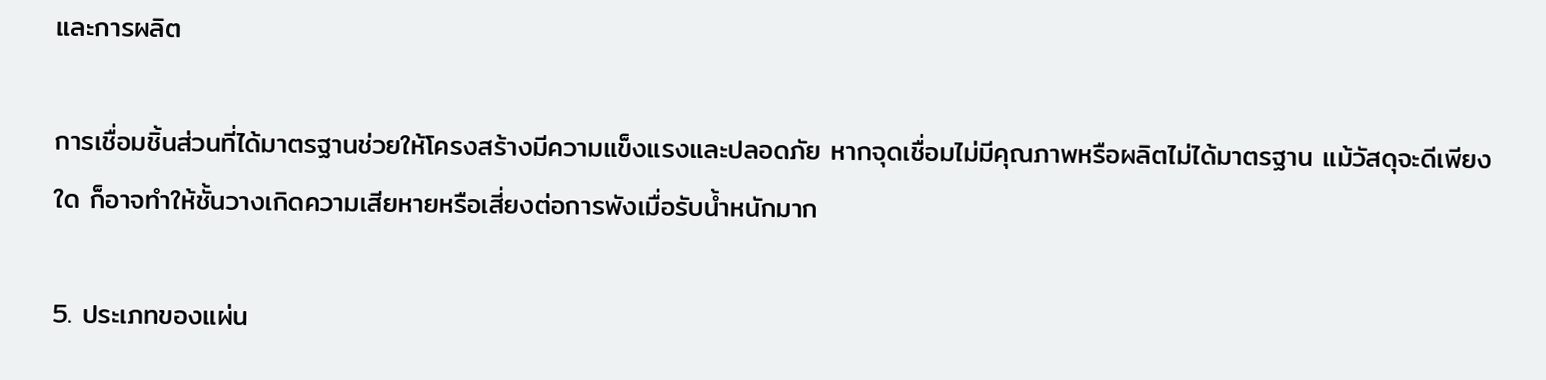และการผลิต

การเชื่อมชิ้นส่วนที่ได้มาตรฐานช่วยให้โครงสร้างมีความแข็งแรงและปลอดภัย หากจุดเชื่อมไม่มีคุณภาพหรือผลิตไม่ได้มาตรฐาน แม้วัสดุจะดีเพียงใด ก็อาจทำให้ชั้นวางเกิดความเสียหายหรือเสี่ยงต่อการพังเมื่อรับน้ำหนักมาก

5. ประเภทของแผ่น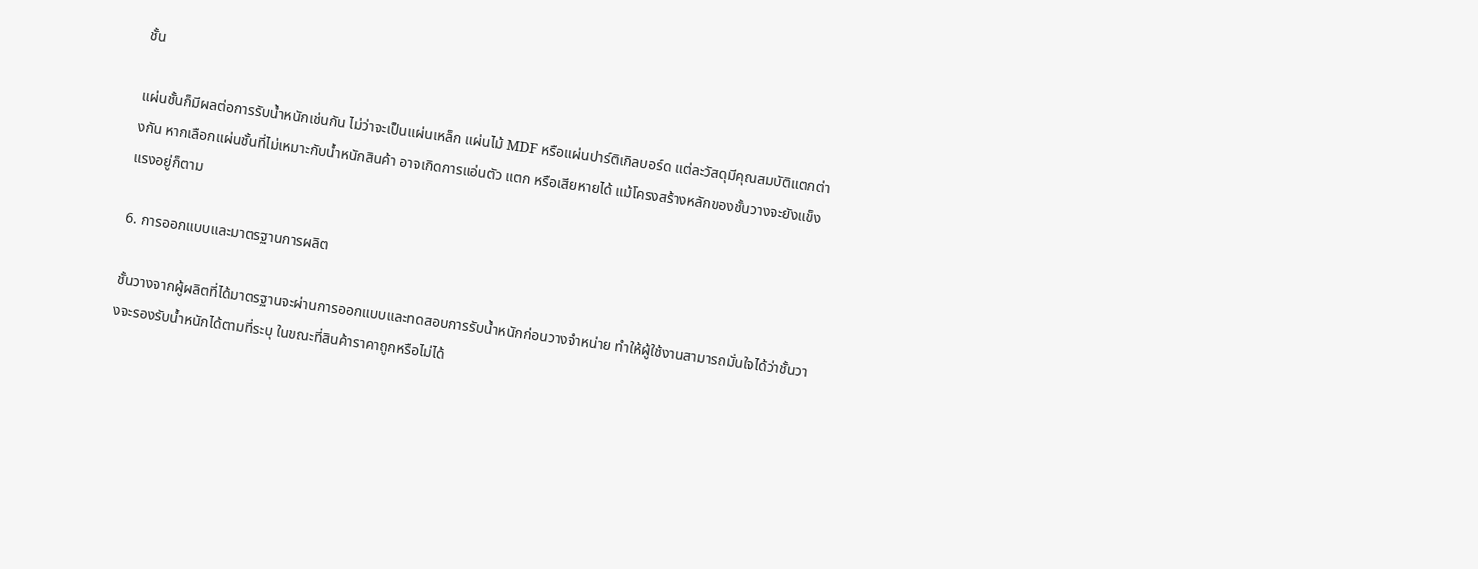ชั้น

แผ่นชั้นก็มีผลต่อการรับน้ำหนักเช่นกัน ไม่ว่าจะเป็นแผ่นเหล็ก แผ่นไม้ MDF หรือแผ่นปาร์ติเกิลบอร์ด แต่ละวัสดุมีคุณสมบัติแตกต่างกัน หากเลือกแผ่นชั้นที่ไม่เหมาะกับน้ำหนักสินค้า อาจเกิดการแอ่นตัว แตก หรือเสียหายได้ แม้โครงสร้างหลักของชั้นวางจะยังแข็งแรงอยู่ก็ตาม

6. การออกแบบและมาตรฐานการผลิต

ชั้นวางจากผู้ผลิตที่ได้มาตรฐานจะผ่านการออกแบบและทดสอบการรับน้ำหนักก่อนวางจำหน่าย ทำให้ผู้ใช้งานสามารถมั่นใจได้ว่าชั้นวางจะรองรับน้ำหนักได้ตามที่ระบุ ในขณะที่สินค้าราคาถูกหรือไม่ได้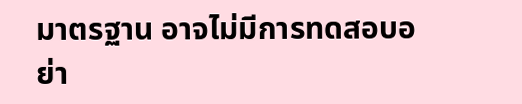มาตรฐาน อาจไม่มีการทดสอบอย่า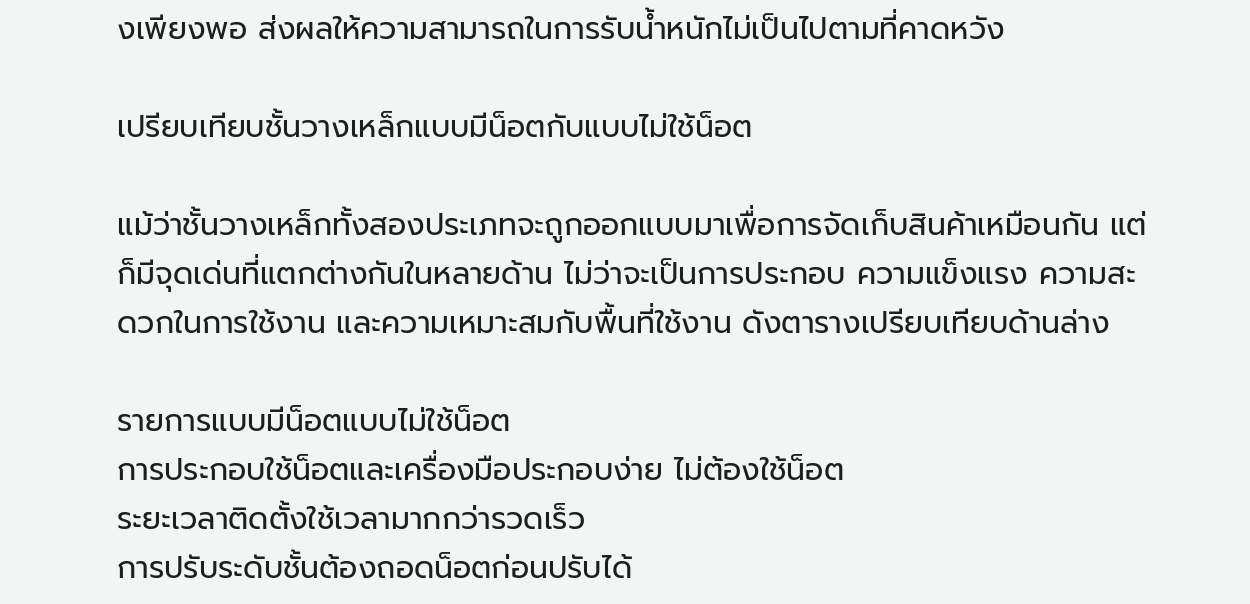งเพียงพอ ส่งผลให้ความสามารถในการรับน้ำหนักไม่เป็นไปตามที่คาดหวัง

เปรียบเทียบชั้นวางเหล็กแบบมีน็อตกับแบบไม่ใช้น็อต

แม้ว่าชั้นวางเหล็กทั้งสองประเภทจะถูกออกแบบมาเพื่อการจัดเก็บสินค้าเหมือนกัน แต่ก็มีจุดเด่นที่แตกต่างกันในหลายด้าน ไม่ว่าจะเป็นการประกอบ ความแข็งแรง ความสะดวกในการใช้งาน และความเหมาะสมกับพื้นที่ใช้งาน ดังตารางเปรียบเทียบด้านล่าง

รายการแบบมีน็อตแบบไม่ใช้น็อต
การประกอบใช้น็อตและเครื่องมือประกอบง่าย ไม่ต้องใช้น็อต
ระยะเวลาติดตั้งใช้เวลามากกว่ารวดเร็ว
การปรับระดับชั้นต้องถอดน็อตก่อนปรับได้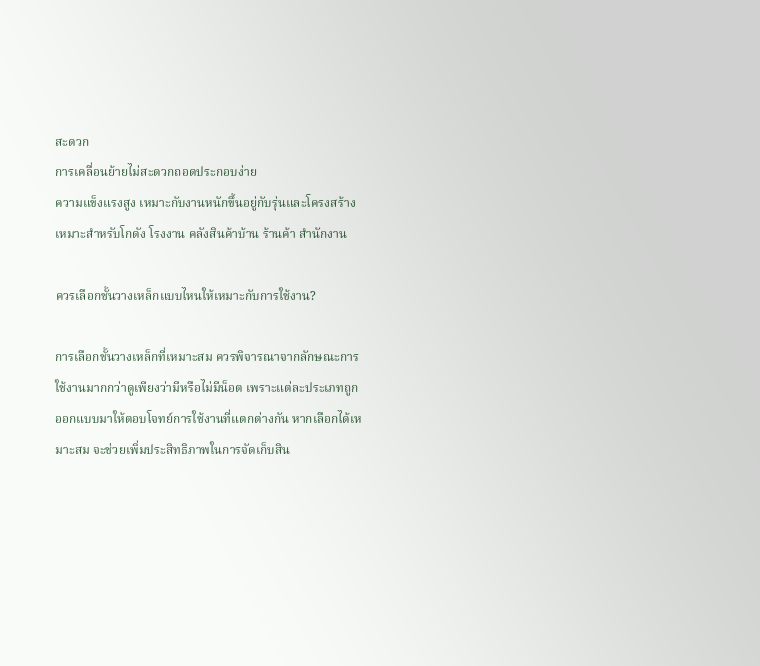สะดวก
การเคลื่อนย้ายไม่สะดวกถอดประกอบง่าย
ความแข็งแรงสูง เหมาะกับงานหนักขึ้นอยู่กับรุ่นและโครงสร้าง
เหมาะสำหรับโกดัง โรงงาน คลังสินค้าบ้าน ร้านค้า สำนักงาน

ควรเลือกชั้นวางเหล็กแบบไหนให้เหมาะกับการใช้งาน?

การเลือกชั้นวางเหล็กที่เหมาะสม ควรพิจารณาจากลักษณะการใช้งานมากกว่าดูเพียงว่ามีหรือไม่มีน็อต เพราะแต่ละประเภทถูกออกแบบมาให้ตอบโจทย์การใช้งานที่แตกต่างกัน หากเลือกได้เหมาะสม จะช่วยเพิ่มประสิทธิภาพในการจัดเก็บสิน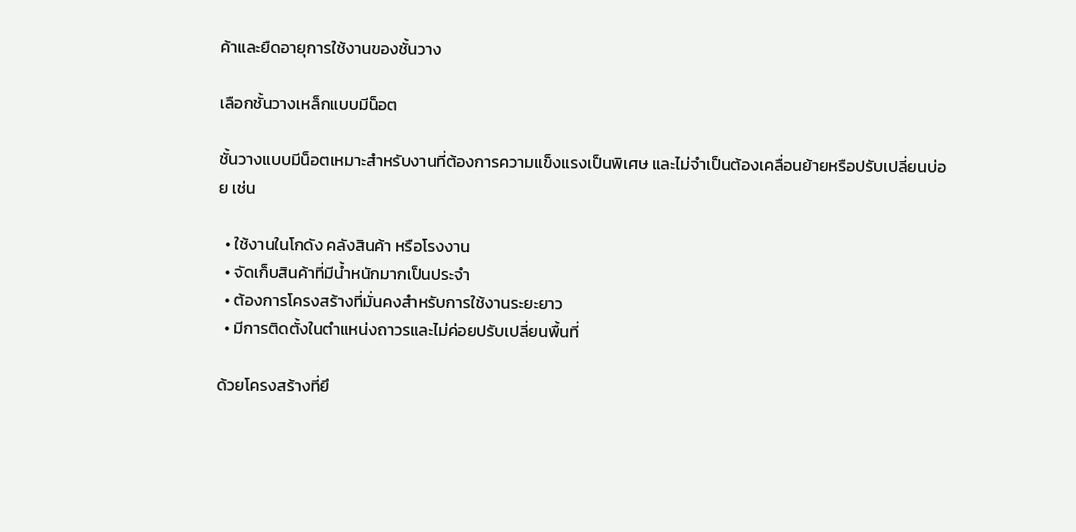ค้าและยืดอายุการใช้งานของชั้นวาง

เลือกชั้นวางเหล็กแบบมีน็อต

ชั้นวางแบบมีน็อตเหมาะสำหรับงานที่ต้องการความแข็งแรงเป็นพิเศษ และไม่จำเป็นต้องเคลื่อนย้ายหรือปรับเปลี่ยนบ่อย เช่น

  • ใช้งานในโกดัง คลังสินค้า หรือโรงงาน
  • จัดเก็บสินค้าที่มีน้ำหนักมากเป็นประจำ
  • ต้องการโครงสร้างที่มั่นคงสำหรับการใช้งานระยะยาว
  • มีการติดตั้งในตำแหน่งถาวรและไม่ค่อยปรับเปลี่ยนพื้นที่

ด้วยโครงสร้างที่ยึ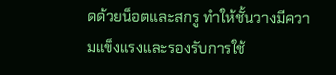ดด้วยน็อตและสกรู ทำให้ชั้นวางมีความแข็งแรงและรองรับการใช้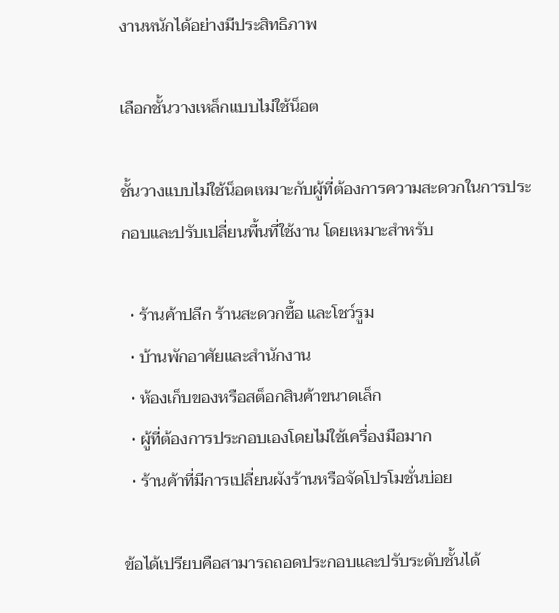งานหนักได้อย่างมีประสิทธิภาพ

เลือกชั้นวางเหล็กแบบไม่ใช้น็อต

ชั้นวางแบบไม่ใช้น็อตเหมาะกับผู้ที่ต้องการความสะดวกในการประกอบและปรับเปลี่ยนพื้นที่ใช้งาน โดยเหมาะสำหรับ

  • ร้านค้าปลีก ร้านสะดวกซื้อ และโชว์รูม
  • บ้านพักอาศัยและสำนักงาน
  • ห้องเก็บของหรือสต็อกสินค้าขนาดเล็ก
  • ผู้ที่ต้องการประกอบเองโดยไม่ใช้เครื่องมือมาก
  • ร้านค้าที่มีการเปลี่ยนผังร้านหรือจัดโปรโมชั่นบ่อย

ข้อได้เปรียบคือสามารถถอดประกอบและปรับระดับชั้นได้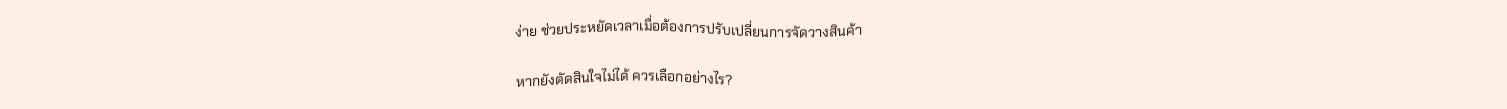ง่าย ช่วยประหยัดเวลาเมื่อต้องการปรับเปลี่ยนการจัดวางสินค้า

หากยังตัดสินใจไม่ได้ ควรเลือกอย่างไร?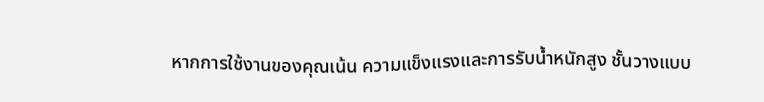หากการใช้งานของคุณเน้น ความแข็งแรงและการรับน้ำหนักสูง ชั้นวางแบบ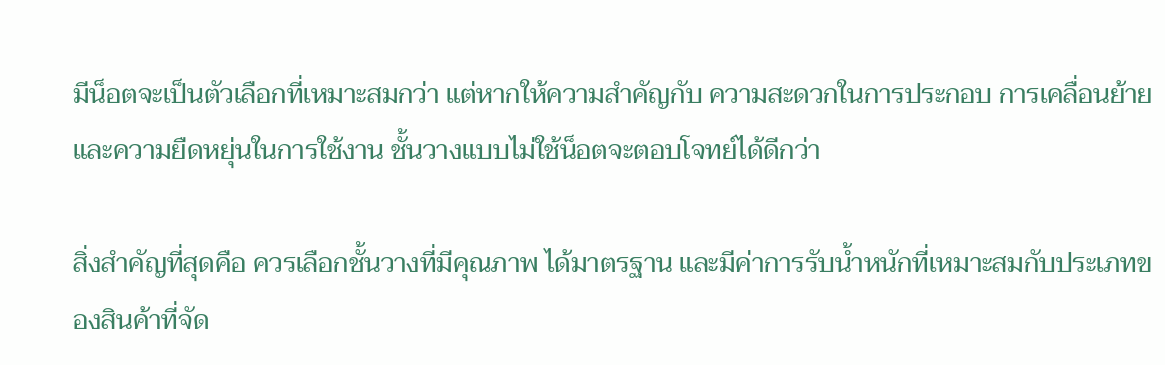มีน็อตจะเป็นตัวเลือกที่เหมาะสมกว่า แต่หากให้ความสำคัญกับ ความสะดวกในการประกอบ การเคลื่อนย้าย และความยืดหยุ่นในการใช้งาน ชั้นวางแบบไม่ใช้น็อตจะตอบโจทย์ได้ดีกว่า

สิ่งสำคัญที่สุดคือ ควรเลือกชั้นวางที่มีคุณภาพ ได้มาตรฐาน และมีค่าการรับน้ำหนักที่เหมาะสมกับประเภทของสินค้าที่จัด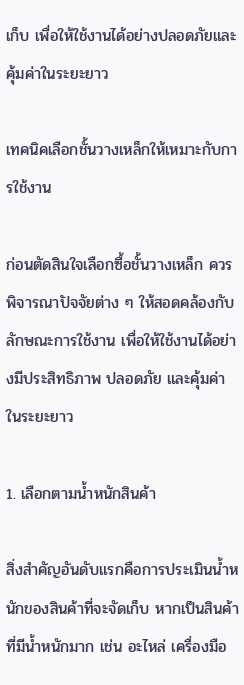เก็บ เพื่อให้ใช้งานได้อย่างปลอดภัยและคุ้มค่าในระยะยาว

เทคนิคเลือกชั้นวางเหล็กให้เหมาะกับการใช้งาน

ก่อนตัดสินใจเลือกซื้อชั้นวางเหล็ก ควรพิจารณาปัจจัยต่าง ๆ ให้สอดคล้องกับลักษณะการใช้งาน เพื่อให้ใช้งานได้อย่างมีประสิทธิภาพ ปลอดภัย และคุ้มค่าในระยะยาว

1. เลือกตามน้ำหนักสินค้า

สิ่งสำคัญอันดับแรกคือการประเมินน้ำหนักของสินค้าที่จะจัดเก็บ หากเป็นสินค้าที่มีน้ำหนักมาก เช่น อะไหล่ เครื่องมือ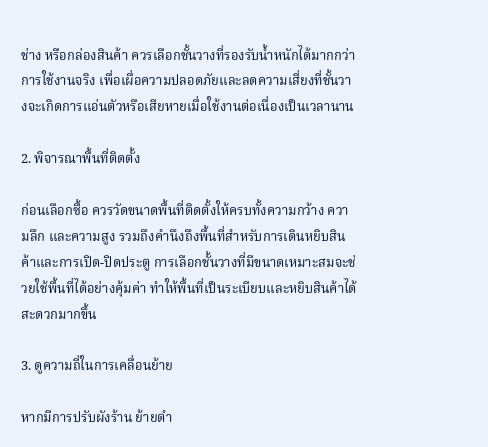ช่าง หรือกล่องสินค้า ควรเลือกชั้นวางที่รองรับน้ำหนักได้มากกว่าการใช้งานจริง เพื่อเผื่อความปลอดภัยและลดความเสี่ยงที่ชั้นวางจะเกิดการแอ่นตัวหรือเสียหายเมื่อใช้งานต่อเนื่องเป็นเวลานาน

2. พิจารณาพื้นที่ติดตั้ง

ก่อนเลือกซื้อ ควรวัดขนาดพื้นที่ติดตั้งให้ครบทั้งความกว้าง ความลึก และความสูง รวมถึงคำนึงถึงพื้นที่สำหรับการเดินหยิบสินค้าและการเปิด-ปิดประตู การเลือกชั้นวางที่มีขนาดเหมาะสมจะช่วยใช้พื้นที่ได้อย่างคุ้มค่า ทำให้พื้นที่เป็นระเบียบและหยิบสินค้าได้สะดวกมากขึ้น

3. ดูความถี่ในการเคลื่อนย้าย

หากมีการปรับผังร้าน ย้ายตำ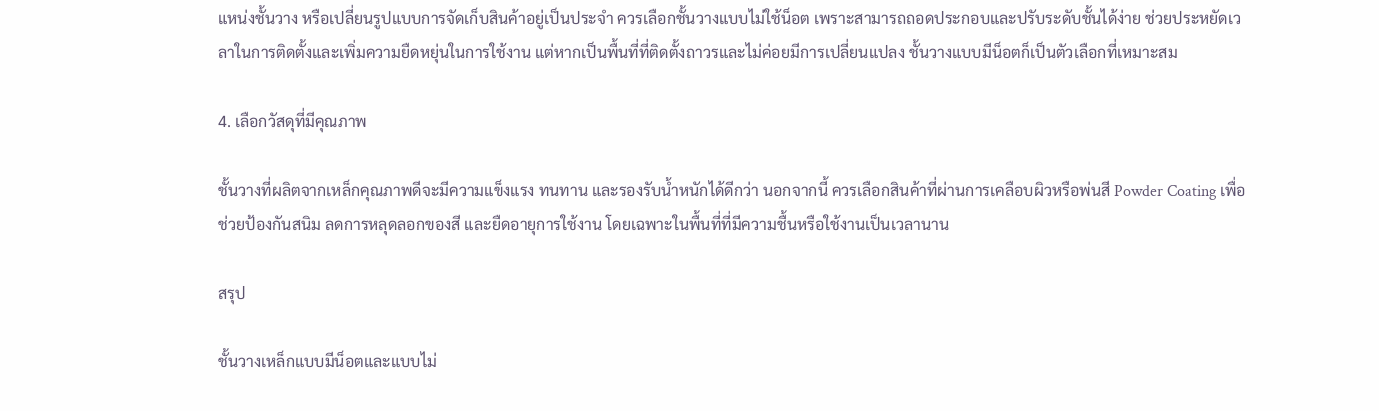แหน่งชั้นวาง หรือเปลี่ยนรูปแบบการจัดเก็บสินค้าอยู่เป็นประจำ ควรเลือกชั้นวางแบบไม่ใช้น็อต เพราะสามารถถอดประกอบและปรับระดับชั้นได้ง่าย ช่วยประหยัดเวลาในการติดตั้งและเพิ่มความยืดหยุ่นในการใช้งาน แต่หากเป็นพื้นที่ที่ติดตั้งถาวรและไม่ค่อยมีการเปลี่ยนแปลง ชั้นวางแบบมีน็อตก็เป็นตัวเลือกที่เหมาะสม

4. เลือกวัสดุที่มีคุณภาพ

ชั้นวางที่ผลิตจากเหล็กคุณภาพดีจะมีความแข็งแรง ทนทาน และรองรับน้ำหนักได้ดีกว่า นอกจากนี้ ควรเลือกสินค้าที่ผ่านการเคลือบผิวหรือพ่นสี Powder Coating เพื่อช่วยป้องกันสนิม ลดการหลุดลอกของสี และยืดอายุการใช้งาน โดยเฉพาะในพื้นที่ที่มีความชื้นหรือใช้งานเป็นเวลานาน

สรุป

ชั้นวางเหล็กแบบมีน็อตและแบบไม่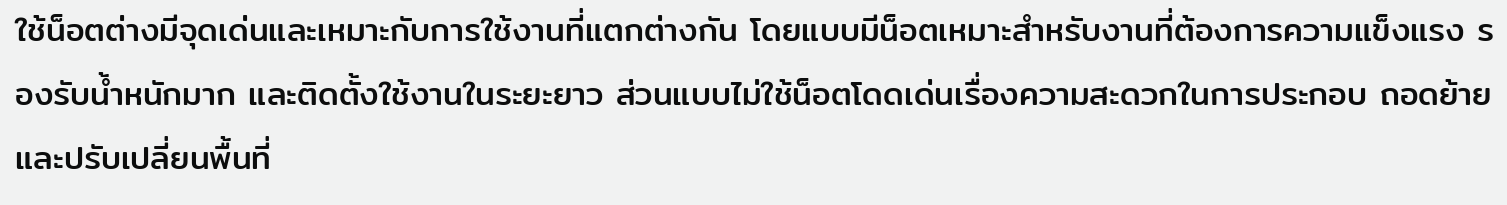ใช้น็อตต่างมีจุดเด่นและเหมาะกับการใช้งานที่แตกต่างกัน โดยแบบมีน็อตเหมาะสำหรับงานที่ต้องการความแข็งแรง รองรับน้ำหนักมาก และติดตั้งใช้งานในระยะยาว ส่วนแบบไม่ใช้น็อตโดดเด่นเรื่องความสะดวกในการประกอบ ถอดย้าย และปรับเปลี่ยนพื้นที่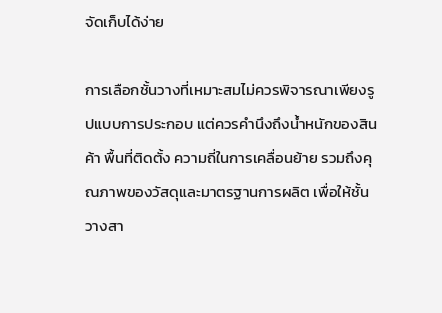จัดเก็บได้ง่าย

การเลือกชั้นวางที่เหมาะสมไม่ควรพิจารณาเพียงรูปแบบการประกอบ แต่ควรคำนึงถึงน้ำหนักของสินค้า พื้นที่ติดตั้ง ความถี่ในการเคลื่อนย้าย รวมถึงคุณภาพของวัสดุและมาตรฐานการผลิต เพื่อให้ชั้นวางสา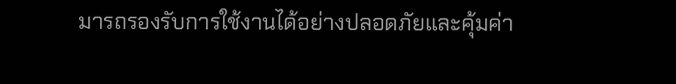มารถรองรับการใช้งานได้อย่างปลอดภัยและคุ้มค่า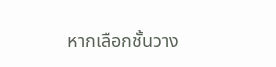หากเลือกชั้นวาง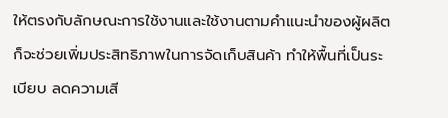ให้ตรงกับลักษณะการใช้งานและใช้งานตามคำแนะนำของผู้ผลิต ก็จะช่วยเพิ่มประสิทธิภาพในการจัดเก็บสินค้า ทำให้พื้นที่เป็นระเบียบ ลดความเสี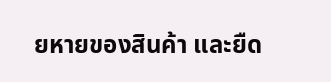ยหายของสินค้า และยืด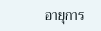อายุการ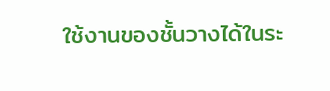ใช้งานของชั้นวางได้ในระ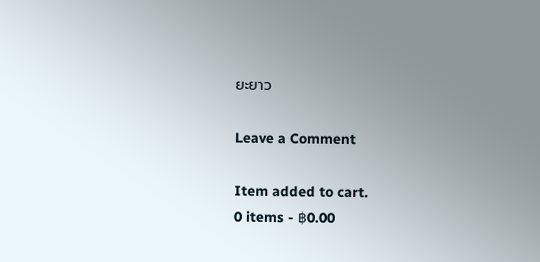ยะยาว

Leave a Comment

Item added to cart.
0 items - ฿0.00